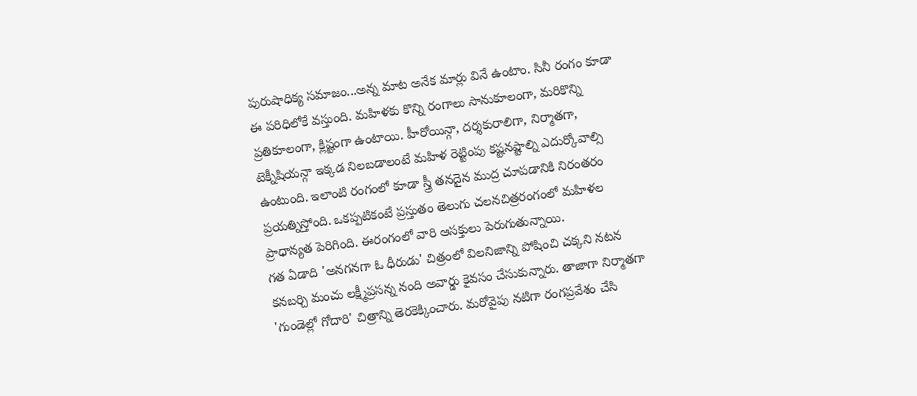పురుషాధిక్య సమాజం...అన్న మాట అనేక మార్లు వినే ఉంటాం. సినీ రంగం కూడా ఈ పరిధిలోకే వస్తుంది. మహిళకు కొన్ని రంగాలు సానుకూలంగా, మరికొన్ని ప్రతికూలంగా, క్లిష్టంగా ఉంటాయి. హీరోయిన్గా, దర్శకురాలిగా, నిర్మాతగా, టెక్నీషియన్గా ఇక్కడ నిలబడాలంటే మహిళ రెట్టింపు కష్టనష్టాల్ని ఎదుర్కోవాల్సి ఉంటుంది. ఇలాంటి రంగంలో కూడా స్త్రీ తనదైన ముద్ర చూపడానికి నిరంతరం ప్రయత్నిస్తోంది. ఒకప్పటికంటే ప్రస్తుతం తెలుగు చలనచిత్రరంగంలో మహిళల ప్రాధాన్యత పెరిగింది. ఈరంగంలో వారి ఆసక్తులు పెరుగుతున్నాయి.
గత ఏడాది 'అనగనగా ఓ ధీరుడు' చిత్రంలో విలనిజాన్ని పోషించి చక్కని నటన కనబర్చి మంచు లక్ష్మీప్రసన్న నంది అవార్డు కైవసం చేసుకున్నారు. తాజాగా నిర్మాతగా 'గుండెల్లో గోదారి' చిత్రాన్ని తెరకెక్కించారు. మరోవైపు నటిగా రంగప్రవేశం చేసి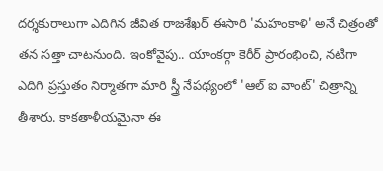దర్శకురాలుగా ఎదిగిన జీవిత రాజశేఖర్ ఈసారి 'మహంకాళి' అనే చిత్రంతో తన సత్తా చాటనుంది. ఇంకోవైపు.. యాంకర్గా కెరీర్ ప్రారంభించి, నటిగా ఎదిగి ప్రస్తుతం నిర్మాతగా మారి స్త్రీ నేపథ్యంలో 'ఆల్ ఐ వాంట్' చిత్రాన్ని తీశారు. కాకతాళీయమైనా ఈ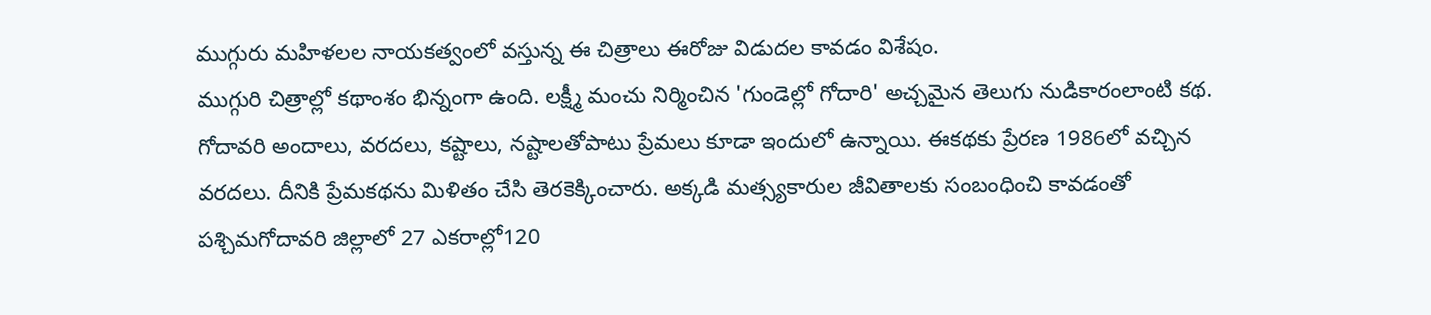ముగ్గురు మహిళలల నాయకత్వంలో వస్తున్న ఈ చిత్రాలు ఈరోజు విడుదల కావడం విశేషం.
ముగ్గురి చిత్రాల్లో కథాంశం భిన్నంగా ఉంది. లక్ష్మీ మంచు నిర్మించిన 'గుండెల్లో గోదారి' అచ్చమైన తెలుగు నుడికారంలాంటి కథ. గోదావరి అందాలు, వరదలు, కష్టాలు, నష్టాలతోపాటు ప్రేమలు కూడా ఇందులో ఉన్నాయి. ఈకథకు ప్రేరణ 1986లో వచ్చిన వరదలు. దీనికి ప్రేమకథను మిళితం చేసి తెరకెక్కించారు. అక్కడి మత్స్యకారుల జీవితాలకు సంబంధించి కావడంతో పశ్చిమగోదావరి జిల్లాలో 27 ఎకరాల్లో120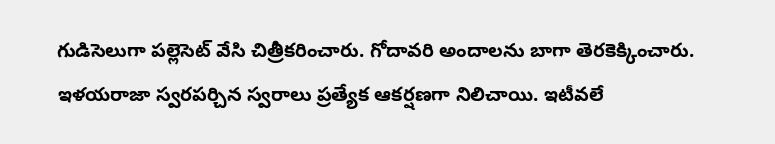గుడిసెలుగా పల్లెసెట్ వేసి చిత్రీకరించారు. గోదావరి అందాలను బాగా తెరకెక్కించారు. ఇళయరాజా స్వరపర్చిన స్వరాలు ప్రత్యేక ఆకర్షణగా నిలిచాయి. ఇటీవలే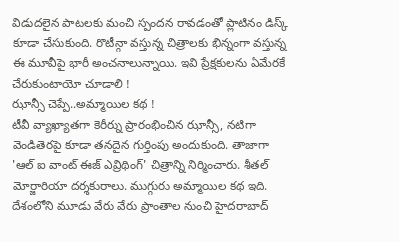విడుదలైన పాటలకు మంచి స్పందన రావడంతో ప్లాటినం డిస్క్ కూడా చేసుకుంది. రొటీన్గా వస్తున్న చిత్రాలకు భిన్నంగా వస్తున్న ఈ మూవీపై భారీ అంచనాలున్నాయి. ఇవి ప్రేక్షకులను ఏమేరకే చేరుకుంటాయో చూడాలి !
ఝాన్సీ చెప్పే..అమ్మాయిల కథ !
టీవీ వ్యాఖ్యాతగా కెరీర్ను ప్రారంభించిన ఝాన్సీ, నటిగా వెండితెరపై కూడా తనదైన గుర్తింపు అందుకుంది. తాజాగా 'ఆల్ ఐ వాంట్ ఈజ్ ఎవ్రిథింగ్' చిత్రాన్ని నిర్మించారు. శీతల్ మోర్జారియా దర్శకురాలు. ముగ్గురు అమ్మాయిల కథ ఇది. దేశంలోని మూడు వేరు వేరు ప్రాంతాల నుంచి హైదరాబాద్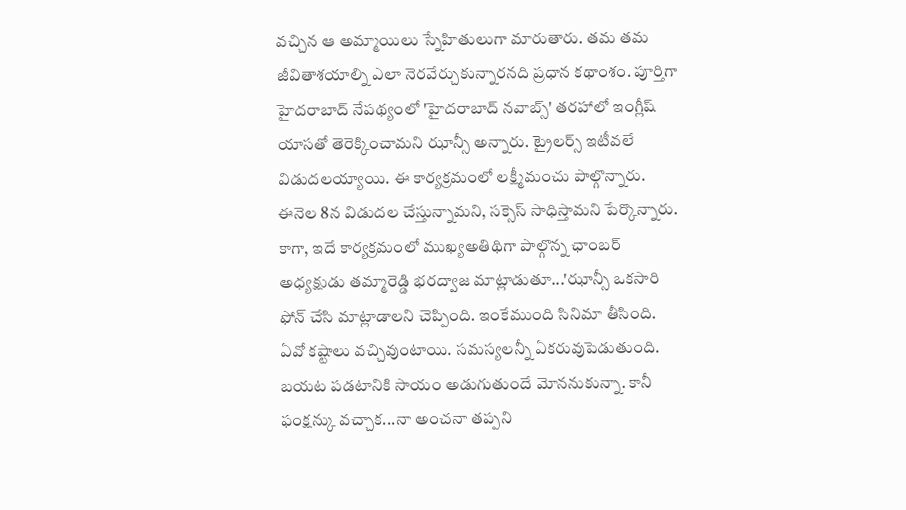వచ్చిన ఆ అమ్మాయిలు స్నేహితులుగా మారుతారు. తమ తమ జీవితాశయాల్ని ఎలా నెరవేర్చుకున్నారనది ప్రధాన కథాంశం. పూర్తిగా హైదరాబాద్ నేపథ్యంలో 'హైదరాబాద్ నవాబ్స్' తరహాలో ఇంగ్లీష్ యాసతో తెరెక్కించామని ఝాన్సీ అన్నారు. ట్రైలర్స్ ఇటీవలే విడుదలయ్యాయి. ఈ కార్యక్రమంలో లక్ష్మీమంచు పాల్గొన్నారు. ఈనెల 8న విడుదల చేస్తున్నామని, సక్సెస్ సాధిస్తామని పేర్కొన్నారు. కాగా, ఇదే కార్యక్రమంలో ముఖ్యఅతిథిగా పాల్గొన్న ఛాంబర్ అధ్యక్షుడు తమ్మారెడ్డి భరద్వాజ మాట్లాడుతూ...'ఝాన్సీ ఒకసారి ఫోన్ చేసి మాట్లాడాలని చెప్పింది. ఇంకేముంది సినిమా తీసింది. ఏవో కష్టాలు వచ్చివుంటాయి. సమస్యలన్నీ ఏకరువుపెడుతుంది.
బయట పడటానికి సాయం అడుగుతుందే మోననుకున్నా. కానీ ఫంక్షన్కు వచ్చాక...నా అంచనా తప్పని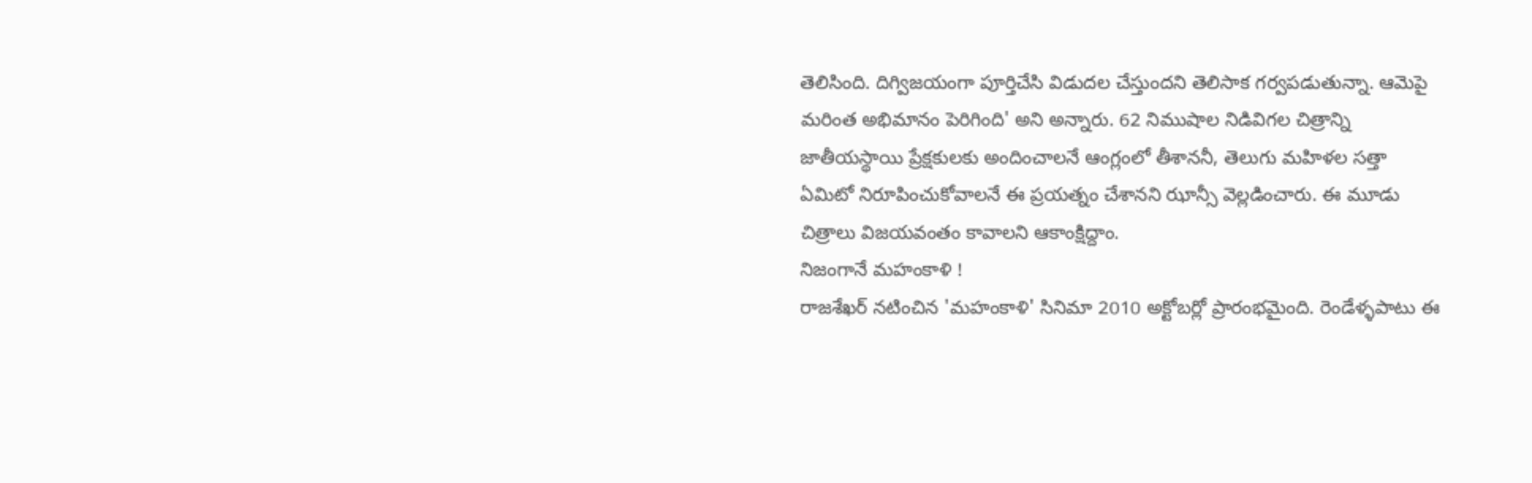తెలిసింది. దిగ్విజయంగా పూర్తిచేసి విడుదల చేస్తుందని తెలిసాక గర్వపడుతున్నా. ఆమెపై మరింత అభిమానం పెరిగింది' అని అన్నారు. 62 నిముషాల నిడివిగల చిత్రాన్ని జాతీయస్థాయి ప్రేక్షకులకు అందించాలనే ఆంగ్లంలో తీశాననీ, తెలుగు మహిళల సత్తా ఏమిటో నిరూపించుకోవాలనే ఈ ప్రయత్నం చేశానని ఝాన్సీ వెల్లడించారు. ఈ మూడు చిత్రాలు విజయవంతం కావాలని ఆకాంక్షిద్దాం.
నిజంగానే మహంకాళి !
రాజశేఖర్ నటించిన 'మహంకాళి' సినిమా 2010 అక్టోబర్లో ప్రారంభమైంది. రెండేళ్ళపాటు ఈ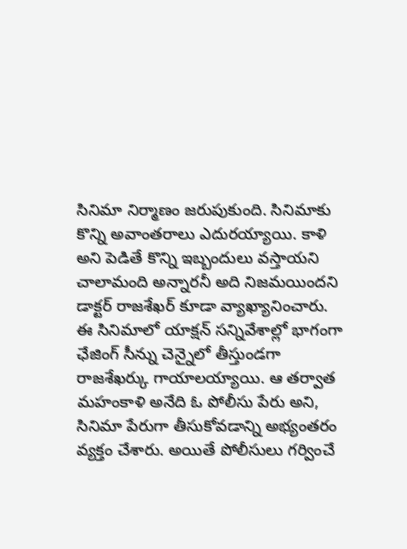సినిమా నిర్మాణం జరుపుకుంది. సినిమాకు కొన్ని అవాంతరాలు ఎదురయ్యాయి. కాళి అని పెడితే కొన్ని ఇబ్బందులు వస్తాయని చాలామంది అన్నారనీ అది నిజమయిందని డాక్టర్ రాజశేఖర్ కూడా వ్యాఖ్యానించారు. ఈ సినిమాలో యాక్షన్ సన్నివేశాల్లో భాగంగా ఛేజింగ్ సీన్ను చెన్నైలో తీస్తుండగా రాజశేఖర్కు గాయాలయ్యాయి. ఆ తర్వాత మహంకాళి అనేది ఓ పోలీసు పేరు అని, సినిమా పేరుగా తీసుకోవడాన్ని అభ్యంతరం వ్యక్తం చేశారు. అయితే పోలీసులు గర్వించే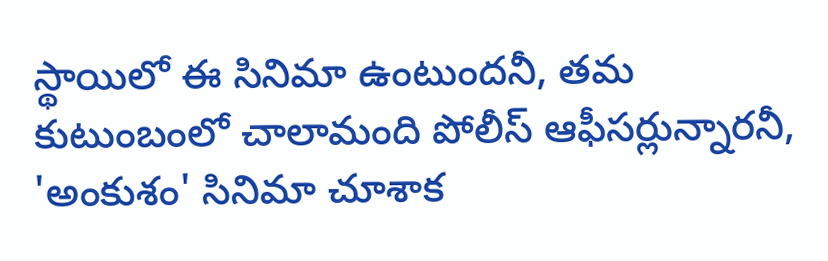స్థాయిలో ఈ సినిమా ఉంటుందనీ, తమ కుటుంబంలో చాలామంది పోలీస్ ఆఫీసర్లున్నారనీ, 'అంకుశం' సినిమా చూశాక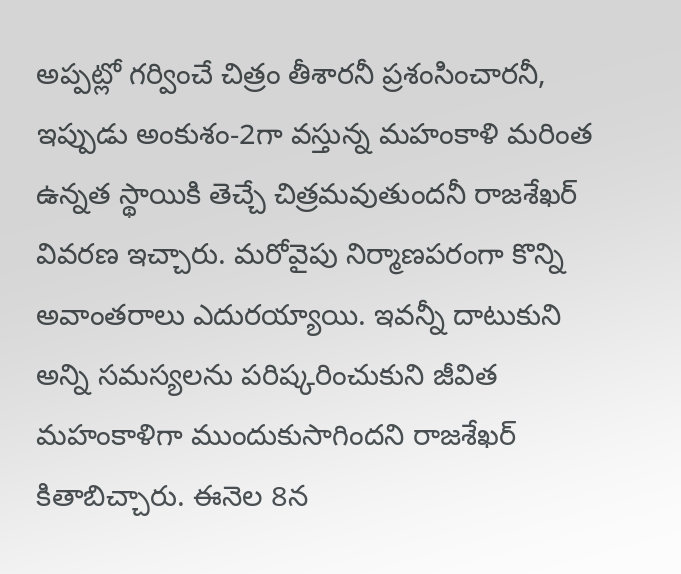అప్పట్లో గర్వించే చిత్రం తీశారనీ ప్రశంసించారనీ, ఇప్పుడు అంకుశం-2గా వస్తున్న మహంకాళి మరింత ఉన్నత స్థాయికి తెచ్చే చిత్రమవుతుందనీ రాజశేఖర్ వివరణ ఇచ్చారు. మరోవైపు నిర్మాణపరంగా కొన్ని అవాంతరాలు ఎదురయ్యాయి. ఇవన్నీ దాటుకుని అన్ని సమస్యలను పరిష్కరించుకుని జీవిత మహంకాళిగా ముందుకుసాగిందని రాజశేఖర్ కితాబిచ్చారు. ఈనెల 8న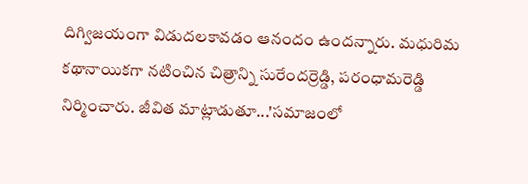దిగ్విజయంగా విడుదలకావడం ఆనందం ఉందన్నారు. మధురిమ కథానాయికగా నటించిన చిత్రాన్ని సురేందర్రెడ్డి, పరంధామరెడ్డి నిర్మించారు. జీవిత మాట్లాడుతూ...'సమాజంలో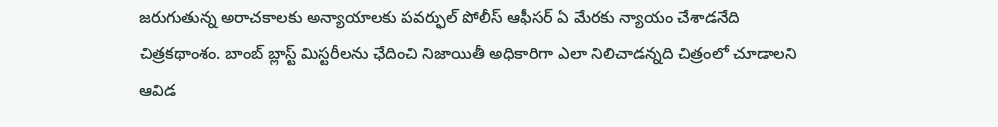జరుగుతున్న అరాచకాలకు అన్యాయాలకు పవర్ఫుల్ పోలీస్ ఆఫీసర్ ఏ మేరకు న్యాయం చేశాడనేది చిత్రకథాంశం. బాంబ్ బ్లాస్ట్ మిస్టరీలను ఛేదించి నిజాయితీ అధికారిగా ఎలా నిలిచాడన్నది చిత్రంలో చూడాలని ఆవిడ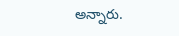అన్నారు.